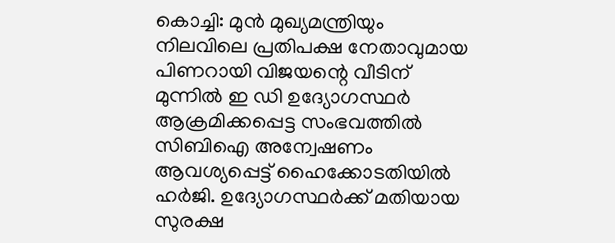കൊച്ചി: മുൻ മുഖ്യമന്ത്രിയും നിലവിലെ പ്രതിപക്ഷ നേതാവുമായ പിണറായി വിജയന്റെ വീടിന് മുന്നിൽ ഇ ഡി ഉദ്യോഗസ്ഥർ ആക്രമിക്കപ്പെട്ട സംഭവത്തിൽ സിബിഐ അന്വേഷണം ആവശ്യപ്പെട്ട് ഹൈക്കോടതിയിൽ ഹർജി. ഉദ്യോഗസ്ഥർക്ക് മതിയായ സുരക്ഷ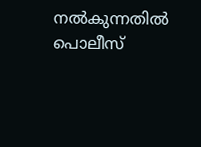നൽകുന്നതിൽ പൊലീസ്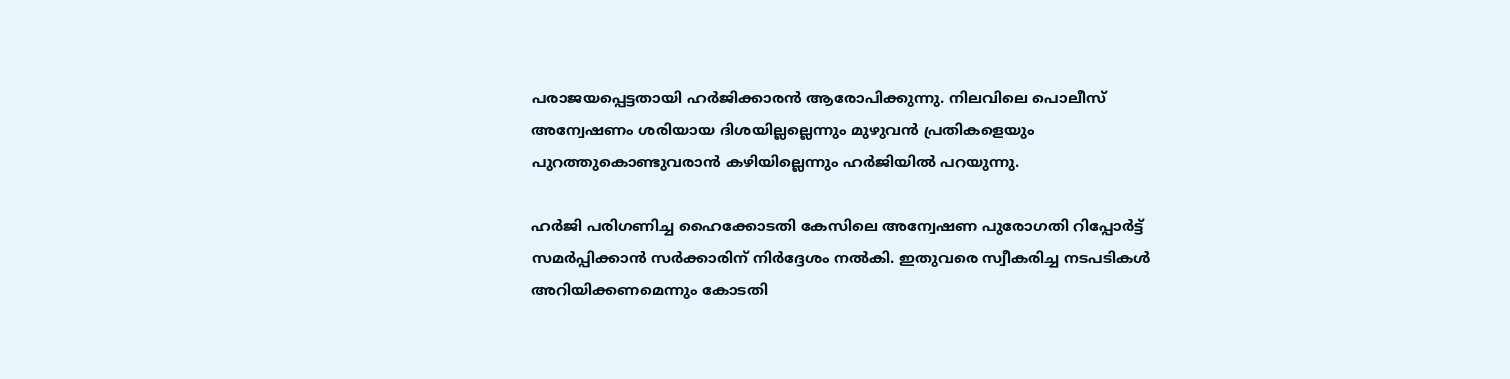പരാജയപ്പെട്ടതായി ഹർജിക്കാരൻ ആരോപിക്കുന്നു. നിലവിലെ പൊലീസ് അന്വേഷണം ശരിയായ ദിശയില്ലല്ലെന്നും മുഴുവൻ പ്രതികളെയും പുറത്തുകൊണ്ടുവരാൻ കഴിയില്ലെന്നും ഹർജിയിൽ പറയുന്നു.

ഹർജി പരിഗണിച്ച ഹൈക്കോടതി കേസിലെ അന്വേഷണ പുരോഗതി റിപ്പോർട്ട് സമർപ്പിക്കാൻ സർക്കാരിന് നിർദ്ദേശം നൽകി. ഇതുവരെ സ്വീകരിച്ച നടപടികൾ അറിയിക്കണമെന്നും കോടതി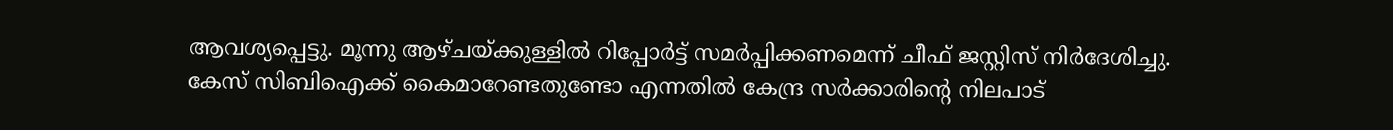ആവശ്യപ്പെട്ടു. മൂന്നു ആഴ്ചയ്ക്കുള്ളിൽ റിപ്പോർട്ട് സമർപ്പിക്കണമെന്ന് ചീഫ് ജസ്റ്റിസ് നിർദേശിച്ചു. കേസ് സിബിഐക്ക് കൈമാറേണ്ടതുണ്ടോ എന്നതിൽ കേന്ദ്ര സർക്കാരിന്റെ നിലപാട്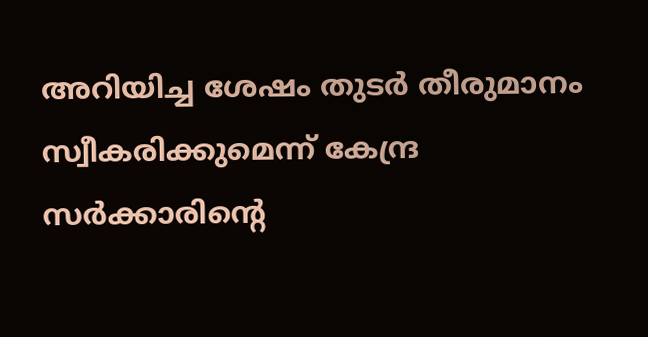അറിയിച്ച ശേഷം തുടർ തീരുമാനം സ്വീകരിക്കുമെന്ന് കേന്ദ്ര സർക്കാരിന്റെ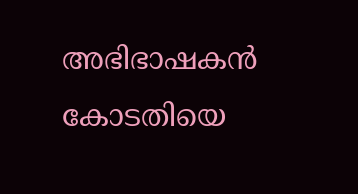അഭിഭാഷകൻ കോടതിയെ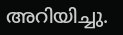അറിയിച്ചു.